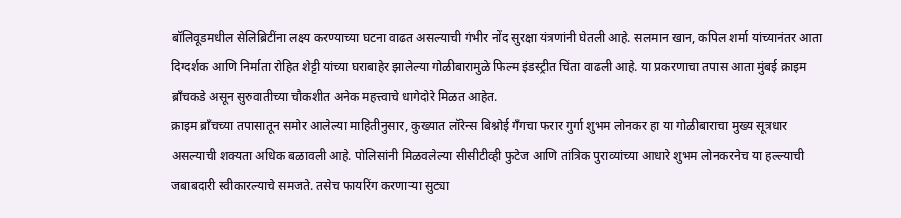बॉलिवूडमधील सेलिब्रिटींना लक्ष्य करण्याच्या घटना वाढत असल्याची गंभीर नोंद सुरक्षा यंत्रणांनी घेतली आहे. सलमान खान, कपिल शर्मा यांच्यानंतर आता दिग्दर्शक आणि निर्माता रोहित शेट्टी यांच्या घराबाहेर झालेल्या गोळीबारामुळे फिल्म इंडस्ट्रीत चिंता वाढली आहे. या प्रकरणाचा तपास आता मुंबई क्राइम ब्राँचकडे असून सुरुवातीच्या चौकशीत अनेक महत्त्वाचे धागेदोरे मिळत आहेत.
क्राइम ब्राँचच्या तपासातून समोर आलेल्या माहितीनुसार, कुख्यात लॉरेन्स बिश्नोई गँगचा फरार गुर्गा शुभम लोनकर हा या गोळीबाराचा मुख्य सूत्रधार असल्याची शक्यता अधिक बळावली आहे. पोलिसांनी मिळवलेल्या सीसीटीव्ही फुटेज आणि तांत्रिक पुराव्यांच्या आधारे शुभम लोनकरनेच या हल्ल्याची जबाबदारी स्वीकारल्याचे समजते. तसेच फायरिंग करणाऱ्या सुट्या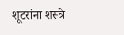शूटरांना शस्त्रे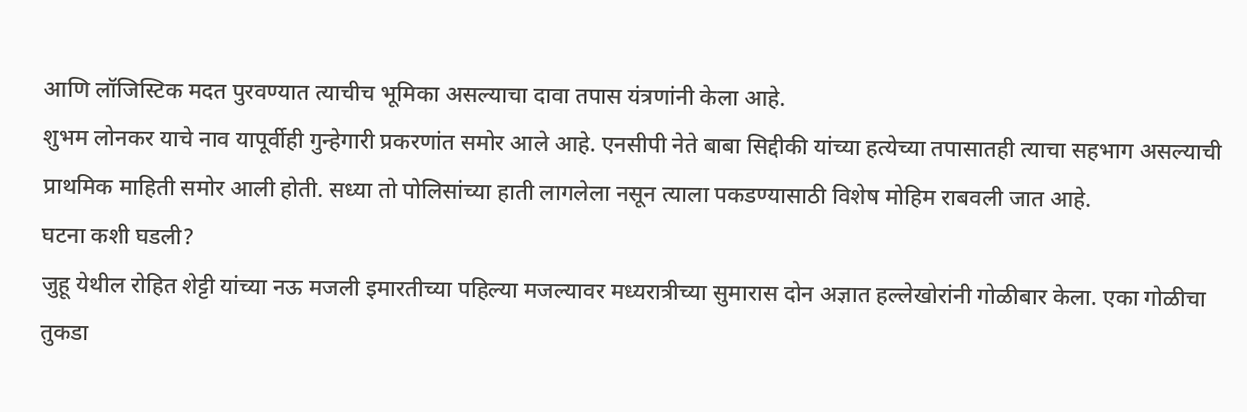आणि लॉजिस्टिक मदत पुरवण्यात त्याचीच भूमिका असल्याचा दावा तपास यंत्रणांनी केला आहे.
शुभम लोनकर याचे नाव यापूर्वीही गुन्हेगारी प्रकरणांत समोर आले आहे. एनसीपी नेते बाबा सिद्दीकी यांच्या हत्येच्या तपासातही त्याचा सहभाग असल्याची प्राथमिक माहिती समोर आली होती. सध्या तो पोलिसांच्या हाती लागलेला नसून त्याला पकडण्यासाठी विशेष मोहिम राबवली जात आहे.
घटना कशी घडली?
जुहू येथील रोहित शेट्टी यांच्या नऊ मजली इमारतीच्या पहिल्या मजल्यावर मध्यरात्रीच्या सुमारास दोन अज्ञात हल्लेखोरांनी गोळीबार केला. एका गोळीचा तुकडा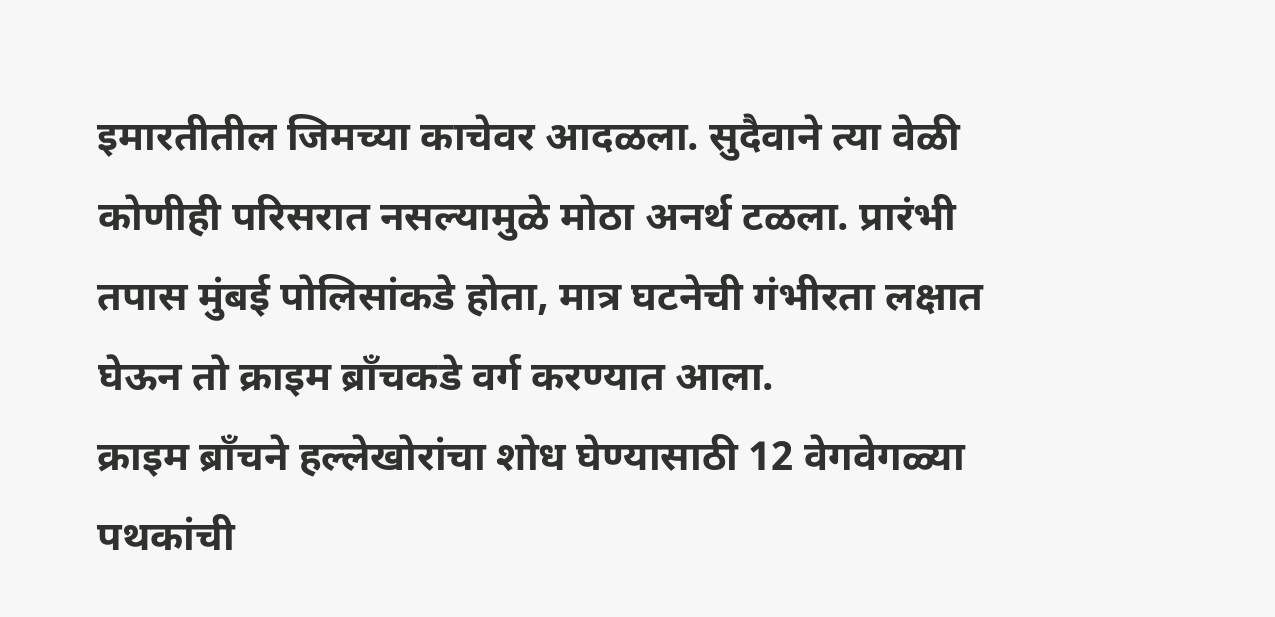इमारतीतील जिमच्या काचेवर आदळला. सुदैवाने त्या वेळी कोणीही परिसरात नसल्यामुळे मोठा अनर्थ टळला. प्रारंभी तपास मुंबई पोलिसांकडे होता, मात्र घटनेची गंभीरता लक्षात घेऊन तो क्राइम ब्राँचकडे वर्ग करण्यात आला.
क्राइम ब्राँचने हल्लेखोरांचा शोध घेण्यासाठी 12 वेगवेगळ्या पथकांची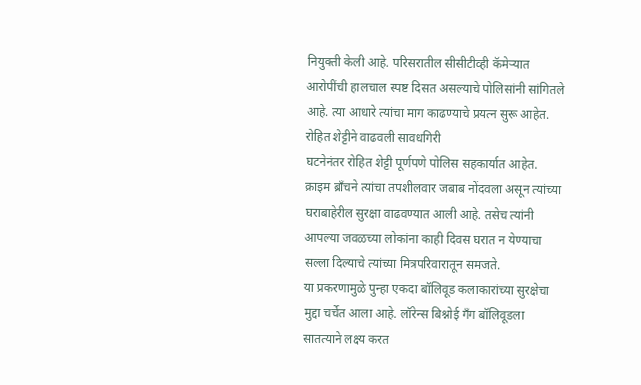नियुक्ती केली आहे. परिसरातील सीसीटीव्ही कॅमेऱ्यात आरोपींची हालचाल स्पष्ट दिसत असल्याचे पोलिसांनी सांगितले आहे. त्या आधारे त्यांचा माग काढण्याचे प्रयत्न सुरू आहेत.
रोहित शेट्टीने वाढवली सावधगिरी
घटनेनंतर रोहित शेट्टी पूर्णपणे पोलिस सहकार्यात आहेत. क्राइम ब्राँचने त्यांचा तपशीलवार जबाब नोंदवला असून त्यांच्या घराबाहेरील सुरक्षा वाढवण्यात आली आहे. तसेच त्यांनी आपल्या जवळच्या लोकांना काही दिवस घरात न येण्याचा सल्ला दिल्याचे त्यांच्या मित्रपरिवारातून समजते.
या प्रकरणामुळे पुन्हा एकदा बॉलिवूड कलाकारांच्या सुरक्षेचा मुद्दा चर्चेत आला आहे. लॉरेन्स बिश्नोई गँग बॉलिवूडला सातत्याने लक्ष्य करत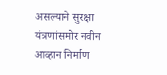असल्याने सुरक्षा यंत्रणांसमोर नवीन आव्हान निर्माण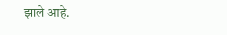झाले आहे.